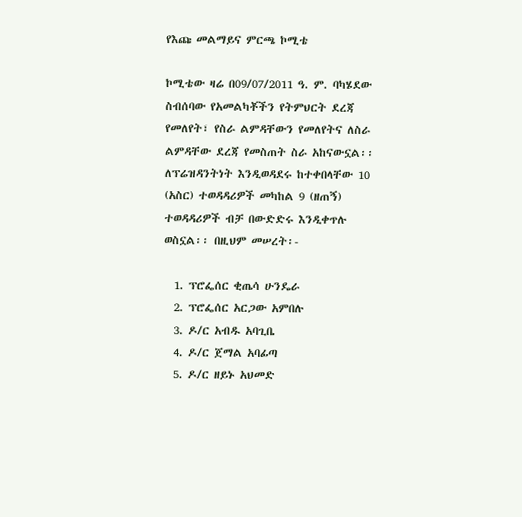የእጩ መልማይና ምርጫ ኮሚቴ

ኮሚቴው ዛሬ በ09/07/2011 ዓ. ም. ባካሄደው ስብሰባው የአመልካቾችን የትምህርት ደረጃ የመለየት፣ የስራ ልምዳቸውን የመለየትና ለስራ ልምዳቸው ደረጃ የመስጠት ስራ አከናውኗል፡፡ ለፕሬዝዳንትነት እንዲወዳደሩ ከተቀበላቸው 10 (አስር) ተወዳዳሪዎች መካከል 9 (ዘጠኝ) ተወዳዳሪዎች ብቻ በውድድሩ እንዲቀጥሉ ወስኗል፡፡ በዚህም መሠረት፡-

  1. ፕሮፌሰር ቂጤሳ ሁንዴራ
  2. ፕሮፌሰር አርጋው አምበሉ
  3. ዶ/ር አብዱ አባጊቤ
  4. ዶ/ር ጀማል አባፊጣ
  5. ዶ/ር ዘይኑ አህመድ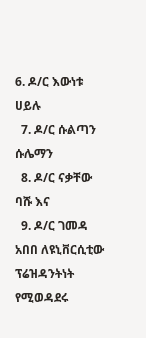6. ዶ/ር እውነቱ ሀይሉ
  7. ዶ/ር ሱልጣን ሱሌማን
  8. ዶ/ር ናቃቸው ባሹ እና
  9. ዶ/ር ገመዳ አበበ ለዩኒቨርሲቲው ፕሬዝዳንትነት የሚወዳደሩ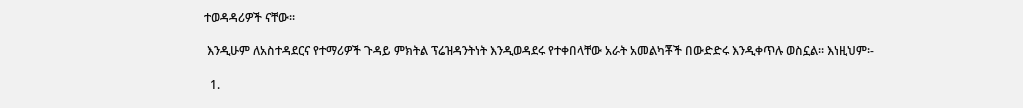ተወዳዳሪዎች ናቸው፡፡

 እንዲሁም ለአስተዳደርና የተማሪዎች ጉዳይ ምክትል ፕሬዝዳንትነት እንዲወዳደሩ የተቀበላቸው አራት አመልካቾች በውድድሩ እንዲቀጥሉ ወስኗል፡፡ እነዚህም፡-

  1.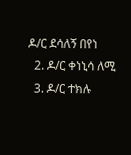ዶ/ር ደሳለኝ በየነ
  2. ዶ/ር ቀነኒሳ ለሚ
  3. ዶ/ር ተክሉ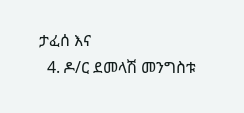ታፈሰ እና
  4. ዶ/ር ደመላሽ መንግስቱ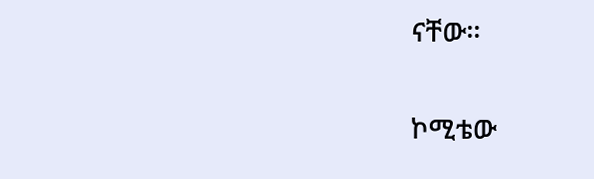ናቸው፡፡

ኮሚቴው